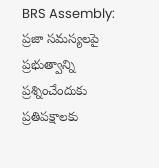BRS Assembly: ప్రజా సమస్యలపై ప్రభుత్వాన్ని ప్రశ్నించేందుకు ప్రతిపక్షాలకు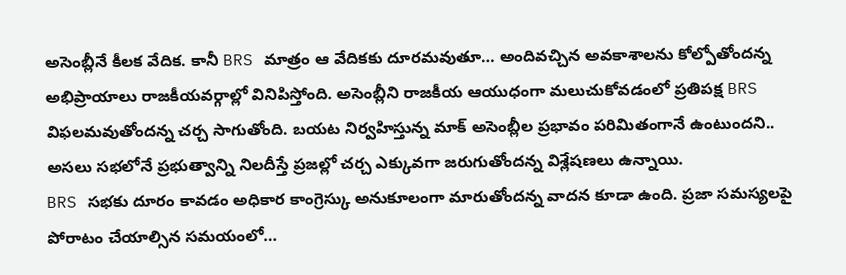అసెంబ్లీనే కీలక వేదిక. కానీ BRS మాత్రం ఆ వేదికకు దూరమవుతూ… అందివచ్చిన అవకాశాలను కోల్పోతోందన్న అభిప్రాయాలు రాజకీయవర్గాల్లో వినిపిస్తోంది. అసెంబ్లీని రాజకీయ ఆయుధంగా మలుచుకోవడంలో ప్రతిపక్ష BRS విఫలమవుతోందన్న చర్చ సాగుతోంది. బయట నిర్వహిస్తున్న మాక్ అసెంబ్లీల ప్రభావం పరిమితంగానే ఉంటుందని.. అసలు సభలోనే ప్రభుత్వాన్ని నిలదీస్తే ప్రజల్లో చర్చ ఎక్కువగా జరుగుతోందన్న విశ్లేషణలు ఉన్నాయి.
BRS సభకు దూరం కావడం అధికార కాంగ్రెస్కు అనుకూలంగా మారుతోందన్న వాదన కూడా ఉంది. ప్రజా సమస్యలపై పోరాటం చేయాల్సిన సమయంలో…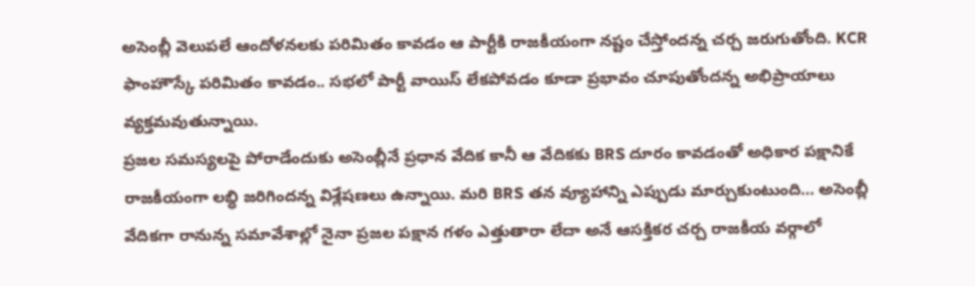అసెంబ్లీ వెలుపలే ఆందోళనలకు పరిమితం కావడం ఆ పార్టీకి రాజకీయంగా నష్టం చేస్తోందన్న చర్చ జరుగుతోంది. KCR ఫాంహౌస్కే పరిమితం కావడం.. సభలో పార్టీ వాయిస్ లేకపోవడం కూడా ప్రభావం చూపుతోందన్న అభిప్రాయాలు వ్యక్తమవుతున్నాయి.
ప్రజల సమస్యలపై పోరాడేందుకు అసెంబ్లీనే ప్రధాన వేదిక కానీ ఆ వేదికకు BRS దూరం కావడంతో అధికార పక్షానికే రాజకీయంగా లబ్ధి జరిగిందన్న విశ్లేషణలు ఉన్నాయి. మరి BRS తన వ్యూహాన్ని ఎప్పుడు మార్చుకుంటుంది… అసెంబ్లీ వేదికగా రానున్న సమావేశాల్లో నైనా ప్రజల పక్షాన గళం ఎత్తుతారా లేదా అనే ఆసక్తికర చర్చ రాజకీయ వర్గాలో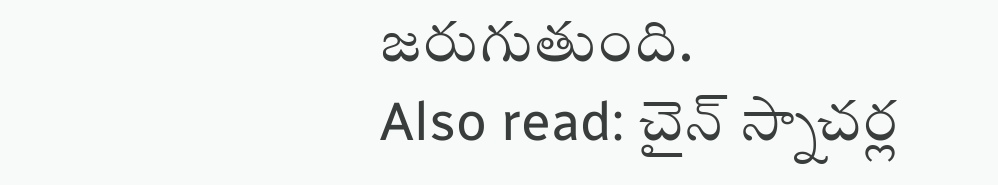జరుగుతుంది.
Also read: చైన్ స్నాచర్ల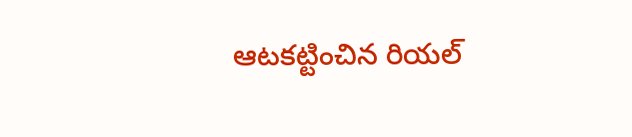ఆటకట్టించిన రియల్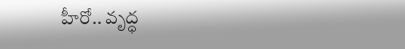హీరో.. వృద్ధ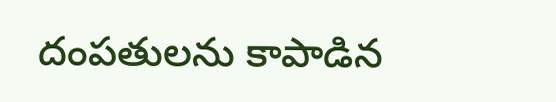దంపతులను కాపాడిన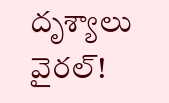దృశ్యాలు వైరల్!